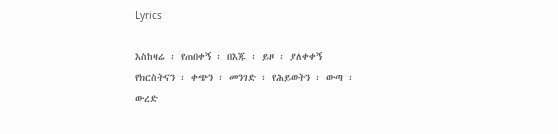Lyrics

እስከዛሬ ፡ የጠበቀኝ ፡ በእጁ ፡ ይዞ ፡ ያለቀቀኝ የክርስትናን ፡ ቀጭን ፡ መንገድ ፡ የሕይወትን ፡ ውጣ ፡ ውረድ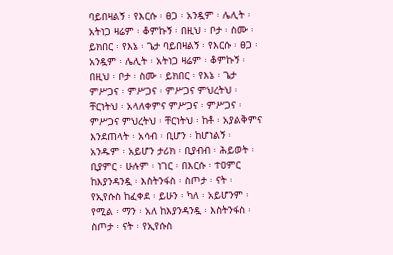ባይበዛልኝ ፡ የእርሱ ፡ ፀጋ ፡ አንዷም ፡ ሌሊት ፡ አትነጋ ዛሬም ፡ ቆምኩኝ ፡ በዚህ ፡ ቦታ ፡ ስሙ ፡ ይክበር ፡ የእኔ ፡ ጌታ ባይበዛልኝ ፡ የእርሱ ፡ ፀጋ ፡ አንዷም ፡ ሌሊት ፡ አትነጋ ዛሬም ፡ ቆምኩኝ ፡ በዚህ ፡ ቦታ ፡ ስሙ ፡ ይክበር ፡ የእኔ ፡ ጌታ ምሥጋና ፡ ምሥጋና ፡ ምሥጋና ምህረትህ ፡ ቸርነትህ ፡ አላለቀምና ምሥጋና ፡ ምሥጋና ፡ ምሥጋና ምህረትህ ፡ ቸርነትህ ፡ ከቶ ፡ አያልቅምና እንደጠላት ፡ አሳብ ፡ ቢሆን ፡ ከሆነልኝ ፡ አንዱም ፡ አይሆን ታሪክ ፡ ቢያብብ ፡ ሕይወት ፡ ቢያምር ፡ ሁሉም ፡ ነገር ፡ በእርሱ ፡ ተዐምር ከእያንዳንዷ ፡ እስትንፋስ ፡ ስጦታ ፡ ናት ፡ የኢየሱስ ከፈቀደ ፡ ይሁን ፡ ካለ ፡ አይሆንም ፡ የሚል ፡ ማን ፡ አለ ከእያንዳንዷ ፡ እስትንፋስ ፡ ስጦታ ፡ ናት ፡ የኢየሱስ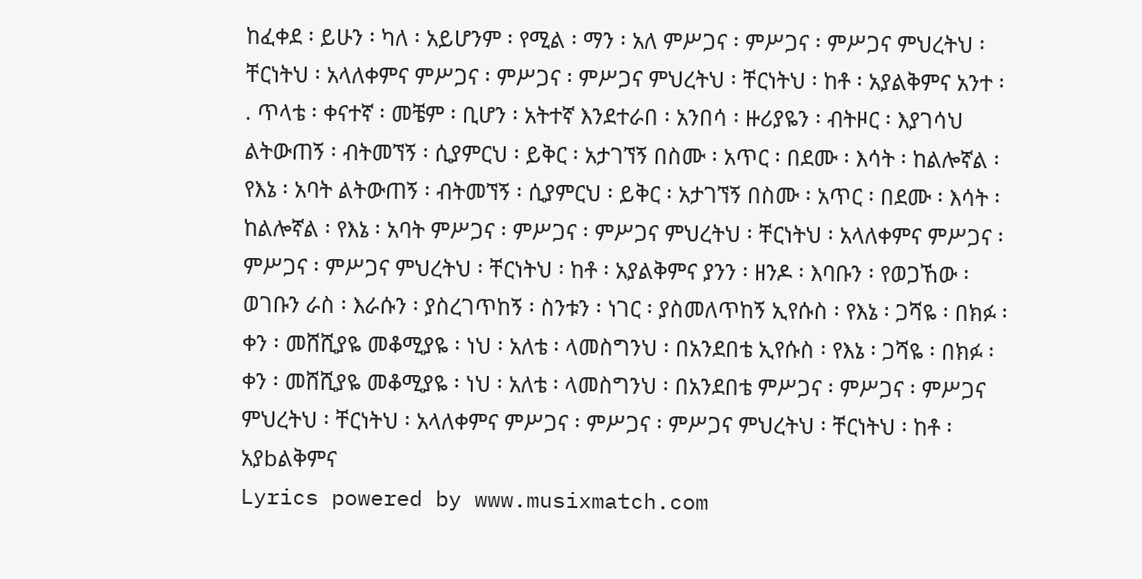ከፈቀደ ፡ ይሁን ፡ ካለ ፡ አይሆንም ፡ የሚል ፡ ማን ፡ አለ ምሥጋና ፡ ምሥጋና ፡ ምሥጋና ምህረትህ ፡ ቸርነትህ ፡ አላለቀምና ምሥጋና ፡ ምሥጋና ፡ ምሥጋና ምህረትህ ፡ ቸርነትህ ፡ ከቶ ፡ አያልቅምና አንተ ፡ . ጥላቴ ፡ ቀናተኛ ፡ መቼም ፡ ቢሆን ፡ አትተኛ እንደተራበ ፡ አንበሳ ፡ ዙሪያዬን ፡ ብትዞር ፡ እያገሳህ ልትውጠኝ ፡ ብትመኘኝ ፡ ሲያምርህ ፡ ይቅር ፡ አታገኘኝ በስሙ ፡ አጥር ፡ በደሙ ፡ እሳት ፡ ከልሎኛል ፡ የእኔ ፡ አባት ልትውጠኝ ፡ ብትመኘኝ ፡ ሲያምርህ ፡ ይቅር ፡ አታገኘኝ በስሙ ፡ አጥር ፡ በደሙ ፡ እሳት ፡ ከልሎኛል ፡ የእኔ ፡ አባት ምሥጋና ፡ ምሥጋና ፡ ምሥጋና ምህረትህ ፡ ቸርነትህ ፡ አላለቀምና ምሥጋና ፡ ምሥጋና ፡ ምሥጋና ምህረትህ ፡ ቸርነትህ ፡ ከቶ ፡ አያልቅምና ያንን ፡ ዘንዶ ፡ እባቡን ፡ የወጋኸው ፡ ወገቡን ራስ ፡ እራሱን ፡ ያስረገጥከኝ ፡ ስንቱን ፡ ነገር ፡ ያስመለጥከኝ ኢየሱስ ፡ የእኔ ፡ ጋሻዬ ፡ በክፉ ፡ ቀን ፡ መሸሺያዬ መቆሚያዬ ፡ ነህ ፡ አለቴ ፡ ላመስግንህ ፡ በአንደበቴ ኢየሱስ ፡ የእኔ ፡ ጋሻዬ ፡ በክፉ ፡ ቀን ፡ መሸሺያዬ መቆሚያዬ ፡ ነህ ፡ አለቴ ፡ ላመስግንህ ፡ በአንደበቴ ምሥጋና ፡ ምሥጋና ፡ ምሥጋና ምህረትህ ፡ ቸርነትህ ፡ አላለቀምና ምሥጋና ፡ ምሥጋና ፡ ምሥጋና ምህረትህ ፡ ቸርነትህ ፡ ከቶ ፡ አያbልቅምና
Lyrics powered by www.musixmatch.com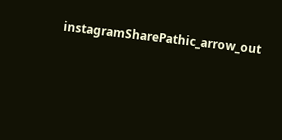instagramSharePathic_arrow_out